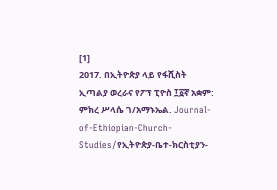[1]
2017. በኢትዮጵያ ላይ የፋሺስት ኢጣልያ ወረራና የፖፕ ፒዮስ ፲፩ኛ አቋም: ምክረ ሥላሴ ገ/አማኑኤል. Journal-of-Ethiopian-Church-Studies/የኢትዮጵያ-ቤተ-ክርስቲያን-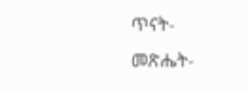ጥናት-መጽሔት-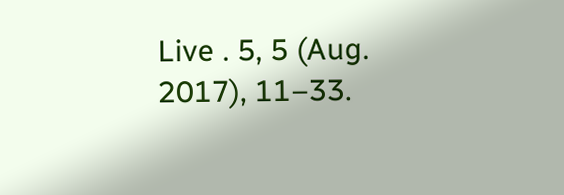Live . 5, 5 (Aug. 2017), 11–33.